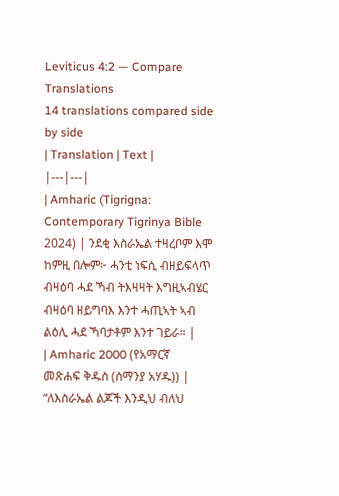Leviticus 4:2 — Compare Translations
14 translations compared side by side
| Translation | Text |
|---|---|
| Amharic (Tigrigna: Contemporary Tigrinya Bible 2024) | ንደቂ እስራኤል ተዛረቦም እሞ ከምዚ በሎም፦ ሓንቲ ነፍሲ ብዘይፍላጥ ብዛዕባ ሓደ ኻብ ትእዛዛት እግዚኣብሄር ብዛዕባ ዘይግባእ እንተ ሓጢኣት ኣብ ልዕሊ ሓደ ኻባታቶም እንተ ገይራ። |
| Amharic 2000 (የአማርኛ መጽሐፍ ቅዱስ (ሰማንያ አሃዱ)) | “ለእስራኤል ልጆች እንዲህ ብለህ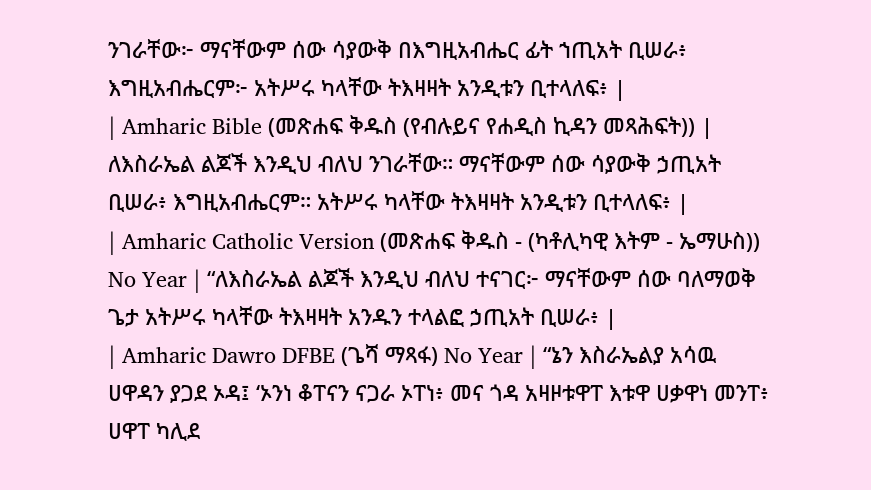ንገራቸው፦ ማናቸውም ሰው ሳያውቅ በእግዚአብሔር ፊት ኀጢአት ቢሠራ፥ እግዚአብሔርም፦ አትሥሩ ካላቸው ትእዛዛት አንዲቱን ቢተላለፍ፥ |
| Amharic Bible (መጽሐፍ ቅዱስ (የብሉይና የሐዲስ ኪዳን መጻሕፍት)) | ለእስራኤል ልጆች እንዲህ ብለህ ንገራቸው። ማናቸውም ሰው ሳያውቅ ኃጢአት ቢሠራ፥ እግዚአብሔርም። አትሥሩ ካላቸው ትእዛዛት አንዲቱን ቢተላለፍ፥ |
| Amharic Catholic Version (መጽሐፍ ቅዱስ - (ካቶሊካዊ እትም - ኤማሁስ)) No Year | “ለእስራኤል ልጆች እንዲህ ብለህ ተናገር፦ ማናቸውም ሰው ባለማወቅ ጌታ አትሥሩ ካላቸው ትእዛዛት አንዱን ተላልፎ ኃጢአት ቢሠራ፥ |
| Amharic Dawro DFBE (ጌሻ ማጻፋ) No Year | “ኔን እስራኤልያ አሳዉ ሀዋዳን ያጋደ ኦዳ፤ ‘ኦንነ ቆፐናን ናጋራ ኦፐነ፥ መና ጎዳ አዛዞቱዋፐ እቱዋ ሀቃዋነ መንፐ፥ ሀዋፐ ካሊደ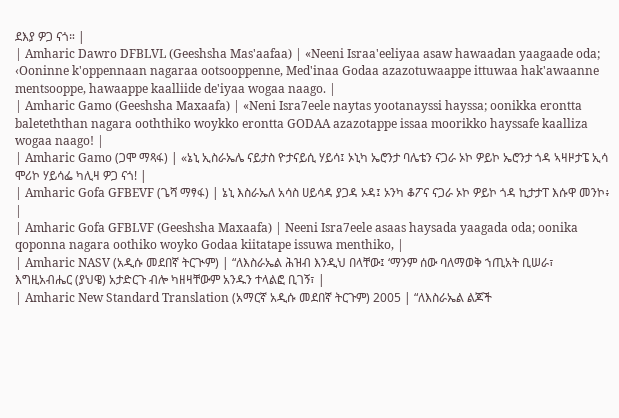ደእያ ዎጋ ናጎ። |
| Amharic Dawro DFBLVL (Geeshsha Mas'aafaa) | «Neeni Israa'eeliyaa asaw hawaadan yaagaade oda; ‹Ooninne k'oppennaan nagaraa ootsooppenne, Med'inaa Godaa azazotuwaappe ittuwaa hak'awaanne mentsooppe, hawaappe kaalliide de'iyaa wogaa naago. |
| Amharic Gamo (Geeshsha Maxaafa) | «Neni Isra7eele naytas yootanayssi hayssa; oonikka erontta baleteththan nagara ooththiko woykko erontta GODAA azazotappe issaa moorikko hayssafe kaalliza wogaa naago! |
| Amharic Gamo (ጋሞ ማጻፋ) | «ኔኒ ኢስራኤሌ ናይታስ ዮታናይሲ ሃይሳ፤ ኦኒካ ኤሮንታ ባሌቴን ናጋራ ኦኮ ዎይኮ ኤሮንታ ጎዳ ኣዛዞታፔ ኢሳ ሞሪኮ ሃይሳፌ ካሊዛ ዎጋ ናጎ! |
| Amharic Gofa GFBEVF (ጌሻ ማፃፋ) | ኔኒ እስራኤለ አሳስ ሀይሳዳ ያጋዳ ኦዳ፤ ኦንካ ቆፖና ናጋራ ኦኮ ዎይኮ ጎዳ ኪታታፐ እሱዋ መንኮ፥ |
| Amharic Gofa GFBLVF (Geeshsha Maxaafa) | Neeni Isra7eele asaas haysada yaagada oda; oonika qoponna nagara oothiko woyko Godaa kiitatape issuwa menthiko, |
| Amharic NASV (አዲሱ መደበኛ ትርጒም) | “ለእስራኤል ሕዝብ እንዲህ በላቸው፤ ‘ማንም ሰው ባለማወቅ ኀጢአት ቢሠራ፣ እግዚአብሔር (ያህዌ) አታድርጉ ብሎ ካዘዛቸውም አንዱን ተላልፎ ቢገኝ፣ |
| Amharic New Standard Translation (አማርኛ አዲሱ መደበኛ ትርጉም) 2005 | “ለእስራኤል ልጆች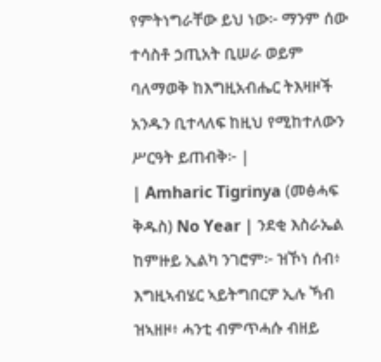የምትነግራቸው ይህ ነው፦ ማንም ሰው ተሳስቶ ኃጢአት ቢሠራ ወይም ባለማወቅ ከእግዚአብሔር ትእዛዞች አንዱን ቢተላለፍ ከዚህ የሚከተለውን ሥርዓት ይጠብቅ፦ |
| Amharic Tigrinya (መፅሓፍ ቅዱስ) No Year | ንደቂ እስራኤል ከምዙይ ኢልካ ንገሮም፦ ዝኾነ ሰብ፥ እግዚኣብሄር ኣይትግበርዎ ኢሉ ኻብ ዝኣዘዞ፥ ሓንቲ ብምጥሓሱ ብዘይ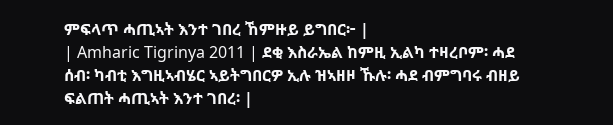ምፍላጥ ሓጢኣት እንተ ገበረ ኸምዙይ ይግበር፦ |
| Amharic Tigrinya 2011 | ደቂ እስራኤል ከምዚ ኢልካ ተዛረቦም፡ ሓደ ሰብ፡ ካብቲ እግዚኣብሄር ኣይትግበርዎ ኢሉ ዝኣዘዞ ኹሉ፡ ሓደ ብምግባሩ ብዘይ ፍልጠት ሓጢኣት እንተ ገበረ፡ |